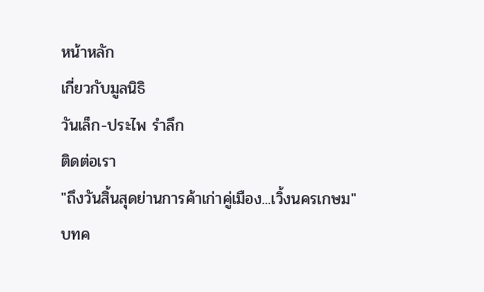หน้าหลัก
เกี่ยวกับมูลนิธิ
วันเล็ก-ประไพ รำลึก
ติดต่อเรา
"ถึงวันสิ้นสุดย่านการค้าเก่าคู่เมือง...เวิ้งนครเกษม"
บทค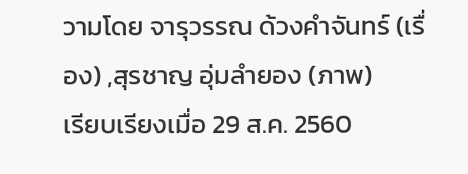วามโดย จารุวรรณ ด้วงคำจันทร์ (เรื่อง) ,สุรชาญ อุ่มลำยอง (ภาพ)
เรียบเรียงเมื่อ 29 ส.ค. 2560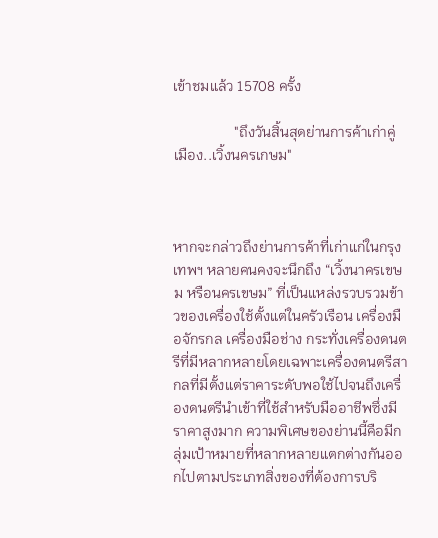เข้าชมแล้ว 15708 ครั้ง

                 "ถึงวันสิ้นสุดย่านการค้าเก่าคู่เมือง..เวิ้งนครเกษม"



หากจะกล่าวถึงย่านการค้าที่เก่าแก่ในกรุงเทพฯ หลายคนคงจะนึกถึง “เวิ้งนาครเขษม หรือนครเขษม” ที่เป็นแหล่งรวบรวมข้าวของเครื่องใช้ตั้งแต่ในครัวเรือน เครื่องมือจักรกล เครื่องมือช่าง กระทั่งเครื่องดนตรีที่มีหลากหลายโดยเฉพาะเครื่องดนตรีสากลที่มีตั้งแต่ราคาระดับพอใช้ไปจนถึงเครื่องดนตรีนำเข้าที่ใช้สำหรับมืออาชีพซึ่งมีราคาสูงมาก ความพิเศษของย่านนี้คือมีกลุ่มเป้าหมายที่หลากหลายแตกต่างกันออกไปตามประเภทสิ่งของที่ต้องการบริ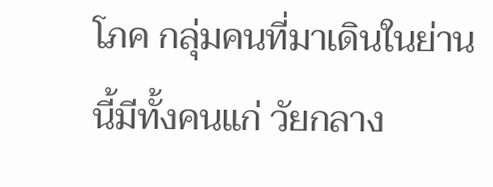โภค กลุ่มคนที่มาเดินในย่านนี้มีทั้งคนแก่ วัยกลาง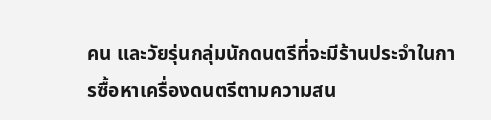คน และวัยรุ่นกลุ่มนักดนตรีที่จะมีร้านประจำในการซื้อหาเครื่องดนตรีตามความสน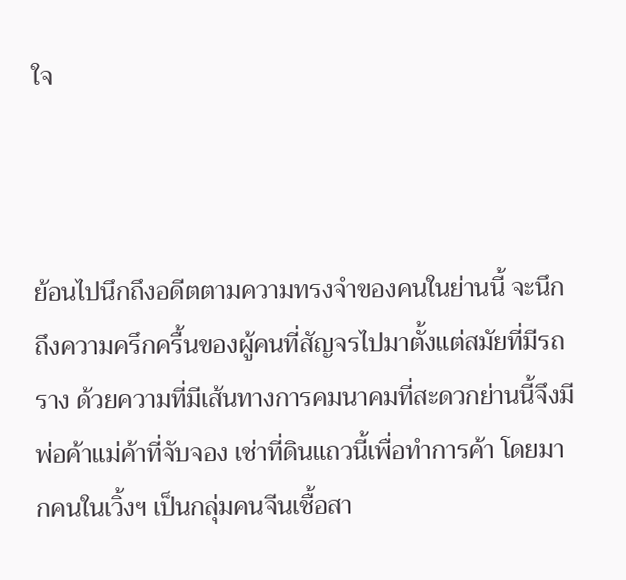ใจ



ย้อนไปนึกถึงอดีตตามความทรงจำของคนในย่านนี้ จะนึกถึงความครึกครื้นของผู้คนที่สัญจรไปมาตั้งแต่สมัยที่มีรถราง ด้วยความที่มีเส้นทางการคมนาคมที่สะดวกย่านนี้จึงมีพ่อค้าแม่ค้าที่จับจอง เช่าที่ดินแถวนี้เพื่อทำการค้า โดยมากคนในเวิ้งฯ เป็นกลุ่มคนจีนเชื้อสา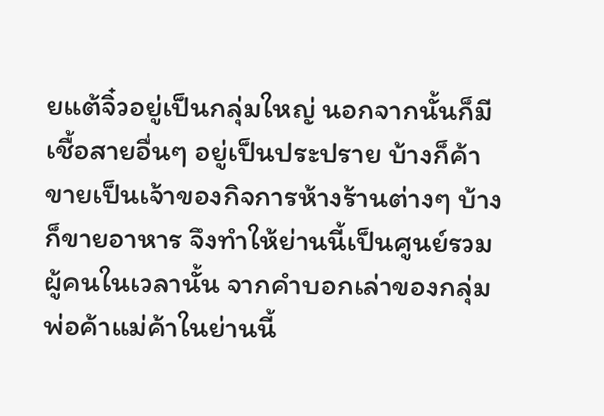ยแต้จิ๋วอยู่เป็นกลุ่มใหญ่ นอกจากนั้นก็มีเชื้อสายอื่นๆ อยู่เป็นประปราย บ้างก็ค้าขายเป็นเจ้าของกิจการห้างร้านต่างๆ บ้างก็ขายอาหาร จึงทำให้ย่านนี้เป็นศูนย์รวมผู้คนในเวลานั้น จากคำบอกเล่าของกลุ่มพ่อค้าแม่ค้าในย่านนี้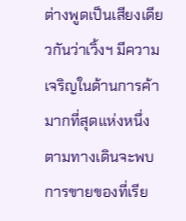ต่างพูดเป็นเสียงเดียวกันว่าเวิ้งฯ มีความเจริญในด้านการค้ามากที่สุดแห่งหนึ่ง ตามทางเดินจะพบการขายของที่เรีย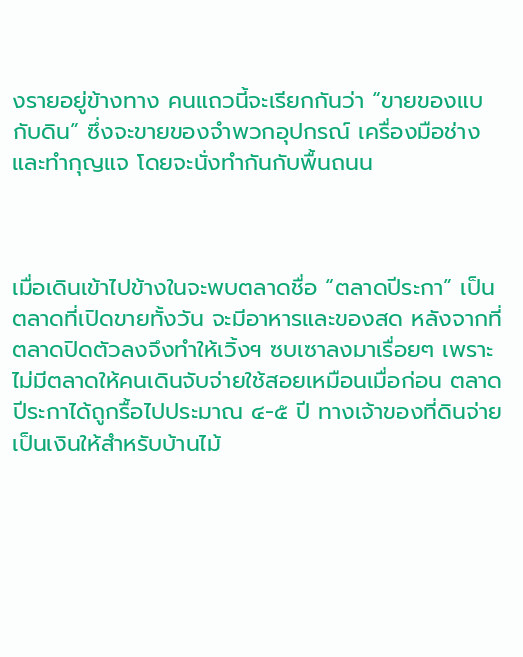งรายอยู่ข้างทาง คนแถวนี้จะเรียกกันว่า “ขายของแบกับดิน” ซึ่งจะขายของจำพวกอุปกรณ์ เครื่องมือช่าง และทำกุญแจ โดยจะนั่งทำกันกับพื้นถนน



เมื่อเดินเข้าไปข้างในจะพบตลาดชื่อ “ตลาดปีระกา” เป็นตลาดที่เปิดขายทั้งวัน จะมีอาหารและของสด หลังจากที่ตลาดปิดตัวลงจึงทำให้เวิ้งฯ ซบเซาลงมาเรื่อยๆ เพราะไม่มีตลาดให้คนเดินจับจ่ายใช้สอยเหมือนเมื่อก่อน ตลาดปีระกาได้ถูกรื้อไปประมาณ ๔-๕ ปี ทางเจ้าของที่ดินจ่ายเป็นเงินให้สำหรับบ้านไม้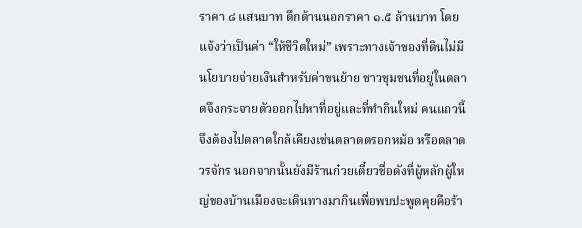ราคา ๘ แสนบาท ตึกด้านนอกราคา ๑.๕ ล้านบาท โดยแจ้งว่าเป็นค่า “ให้ชีวิตใหม่” เพราะทางเจ้าของที่ดินไม่มีนโยบายจ่ายเงินสำหรับค่าขนย้าย ชาวชุมชนที่อยู่ในตลาดจึงกระจายตัวออกไปหาที่อยู่และที่ทำกินใหม่ คนแถวนี้จึงต้องไปตลาดใกล้เคียงเช่นตลาดตรอกหม้อ หรือตลาดวรจักร นอกจากนั้นยังมีร้านก๋วยเตี๋ยวชื่อดังที่ผู้หลักผู้ใหญ่ของบ้านเมืองจะเดินทางมากินเพื่อพบปะพูดคุยคือร้า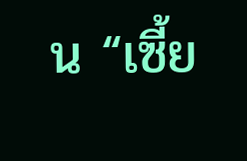น “เซี้ย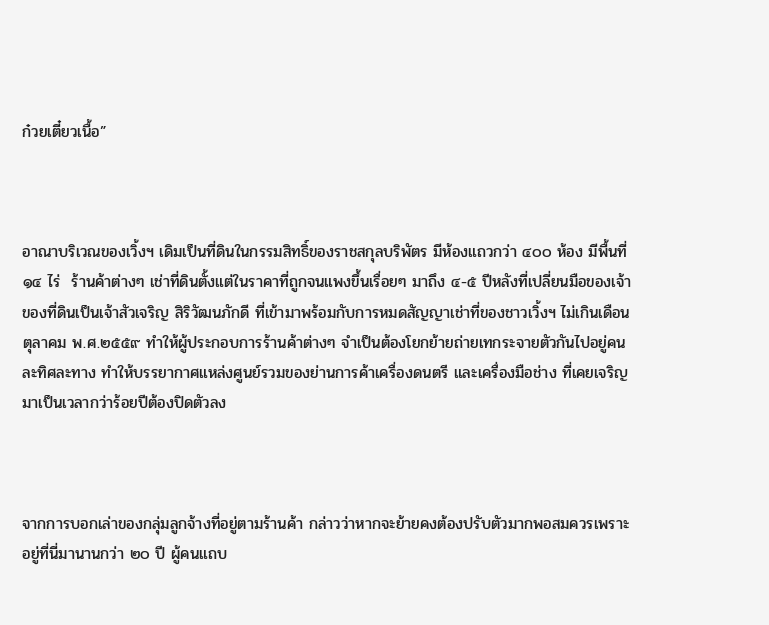ก๋วยเตี๋ยวเนื้อ”



อาณาบริเวณของเวิ้งฯ เดิมเป็นที่ดินในกรรมสิทธิ์ของราชสกุลบริพัตร มีห้องแถวกว่า ๔๐๐ ห้อง มีพื้นที่ ๑๔ ไร่  ร้านค้าต่างๆ เช่าที่ดินตั้งแต่ในราคาที่ถูกจนแพงขึ้นเรื่อยๆ มาถึง ๔-๕ ปีหลังที่เปลี่ยนมือของเจ้าของที่ดินเป็นเจ้าสัวเจริญ สิริวัฒนภักดี ที่เข้ามาพร้อมกับการหมดสัญญาเช่าที่ของชาวเวิ้งฯ ไม่เกินเดือนตุลาคม พ.ศ.๒๕๕๙ ทำให้ผู้ประกอบการร้านค้าต่างๆ จำเป็นต้องโยกย้ายถ่ายเทกระจายตัวกันไปอยู่คนละทิศละทาง ทำให้บรรยากาศแหล่งศูนย์รวมของย่านการค้าเครื่องดนตรี และเครื่องมือช่าง ที่เคยเจริญมาเป็นเวลากว่าร้อยปีต้องปิดตัวลง



จากการบอกเล่าของกลุ่มลูกจ้างที่อยู่ตามร้านค้า กล่าวว่าหากจะย้ายคงต้องปรับตัวมากพอสมควรเพราะอยู่ที่นี่มานานกว่า ๒๐ ปี ผู้คนแถบ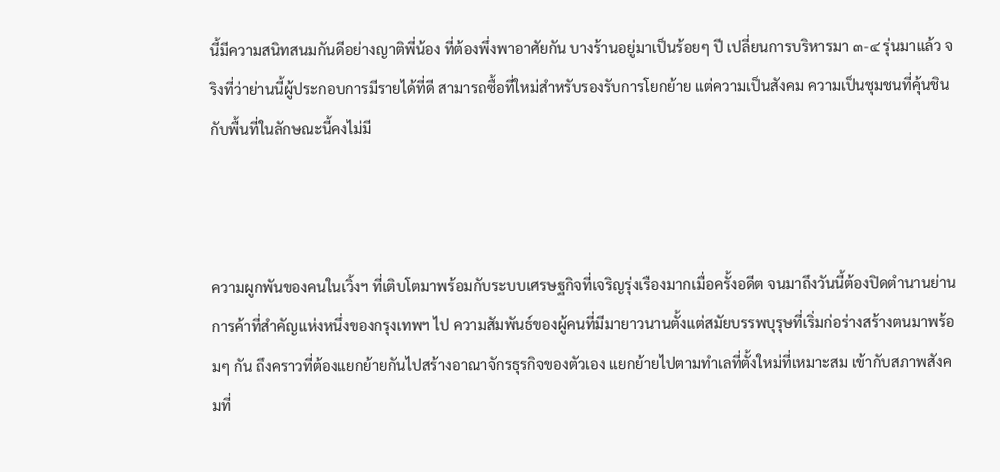นี้มีความสนิทสนมกันดีอย่างญาติพี่น้อง ที่ต้องพึ่งพาอาศัยกัน บางร้านอยู่มาเป็นร้อยๆ ปี เปลี่ยนการบริหารมา ๓-๔ รุ่นมาแล้ว จริงที่ว่าย่านนี้ผู้ประกอบการมีรายได้ที่ดี สามารถซื้อที่ใหม่สำหรับรองรับการโยกย้าย แต่ความเป็นสังคม ความเป็นชุมชนที่คุ้นชินกับพื้นที่ในลักษณะนี้คงไม่มี



ความผูกพันของคนในเวิ้งฯ ที่เติบโตมาพร้อมกับระบบเศรษฐกิจที่เจริญรุ่งเรืองมากเมื่อครั้งอดีต จนมาถึงวันนี้ต้องปิดตำนานย่านการค้าที่สำคัญแห่งหนึ่งของกรุงเทพฯ ไป ความสัมพันธ์ของผู้คนที่มีมายาวนานตั้งแต่สมัยบรรพบุรุษที่เริ่มก่อร่างสร้างตนมาพร้อมๆ กัน ถึงคราวที่ต้องแยกย้ายกันไปสร้างอาณาจักรธุรกิจของตัวเอง แยกย้ายไปตามทำเลที่ตั้งใหม่ที่เหมาะสม เข้ากับสภาพสังคมที่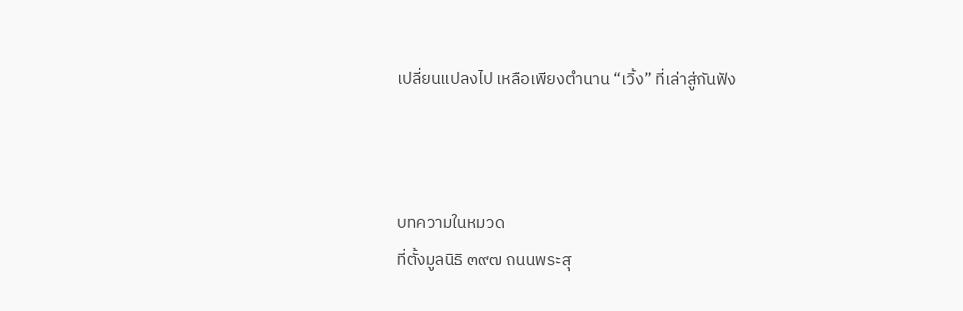เปลี่ยนแปลงไป เหลือเพียงตำนาน “เวิ้ง” ที่เล่าสู่กันฟัง



บทความในหมวด
ที่ตั้งมูลนิธิ ๓๙๗ ถนนพระสุ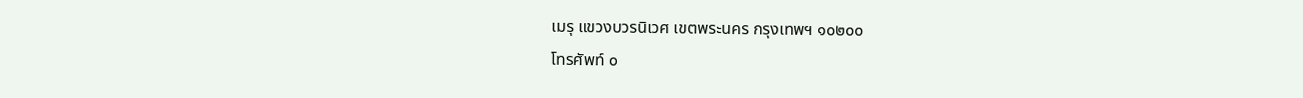เมรุ แขวงบวรนิเวศ เขตพระนคร กรุงเทพฯ ๑๐๒๐๐
โทรศัพท์ ๐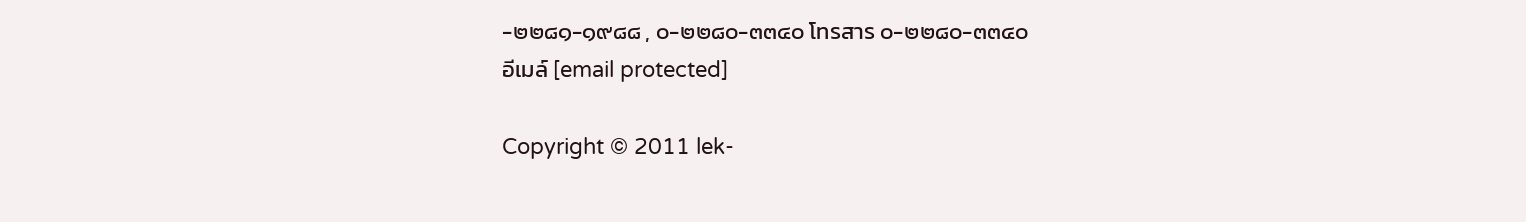-๒๒๘๑-๑๙๘๘ , ๐-๒๒๘๐-๓๓๔๐ โทรสาร ๐-๒๒๘๐-๓๓๔๐
อีเมล์ [email protected]

Copyright © 2011 lek-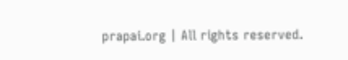prapai.org | All rights reserved.